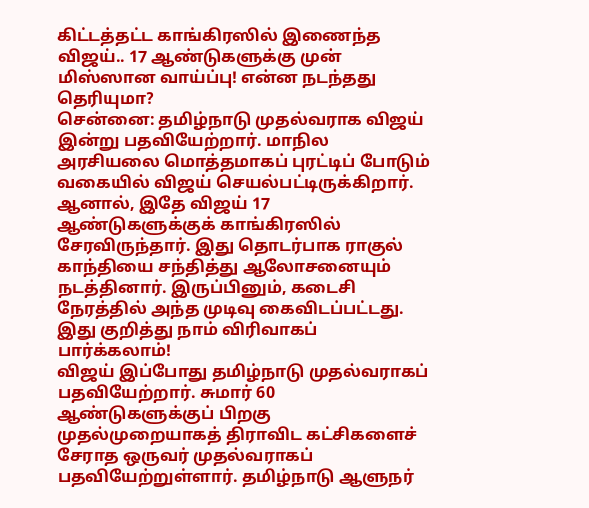கிட்டத்தட்ட காங்கிரஸில் இணைந்த விஜய்.. 17 ஆண்டுகளுக்கு முன் மிஸ்ஸான வாய்ப்பு! என்ன நடந்தது தெரியுமா?
சென்னை: தமிழ்நாடு முதல்வராக விஜய் இன்று பதவியேற்றார். மாநில அரசியலை மொத்தமாகப் புரட்டிப் போடும் வகையில் விஜய் செயல்பட்டிருக்கிறார். ஆனால், இதே விஜய் 17 ஆண்டுகளுக்குக் காங்கிரஸில் சேரவிருந்தார். இது தொடர்பாக ராகுல் காந்தியை சந்தித்து ஆலோசனையும் நடத்தினார். இருப்பினும், கடைசி நேரத்தில் அந்த முடிவு கைவிடப்பட்டது. இது குறித்து நாம் விரிவாகப் பார்க்கலாம்!
விஜய் இப்போது தமிழ்நாடு முதல்வராகப் பதவியேற்றார். சுமார் 60 ஆண்டுகளுக்குப் பிறகு முதல்முறையாகத் திராவிட கட்சிகளைச் சேராத ஒருவர் முதல்வராகப் பதவியேற்றுள்ளார். தமிழ்நாடு ஆளுநர்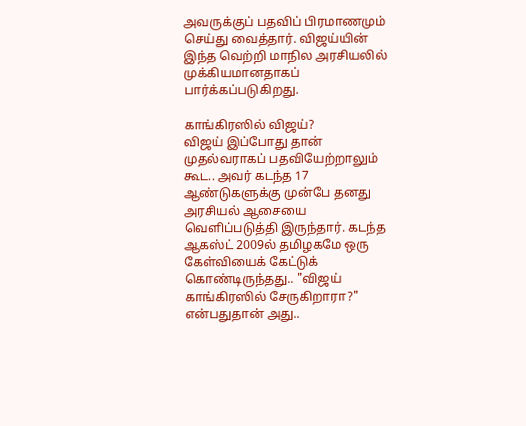அவருக்குப் பதவிப் பிரமாணமும் செய்து வைத்தார். விஜய்யின் இந்த வெற்றி மாநில அரசியலில் முக்கியமானதாகப் பார்க்கப்படுகிறது.

காங்கிரஸில் விஜய்?
விஜய் இப்போது தான் முதல்வராகப் பதவியேற்றாலும் கூட.. அவர் கடந்த 17 ஆண்டுகளுக்கு முன்பே தனது அரசியல் ஆசையை வெளிப்படுத்தி இருந்தார். கடந்த ஆகஸ்ட் 2009ல் தமிழகமே ஒரு கேள்வியைக் கேட்டுக் கொண்டிருந்தது.. "விஜய் காங்கிரஸில் சேருகிறாரா?" என்பதுதான் அது..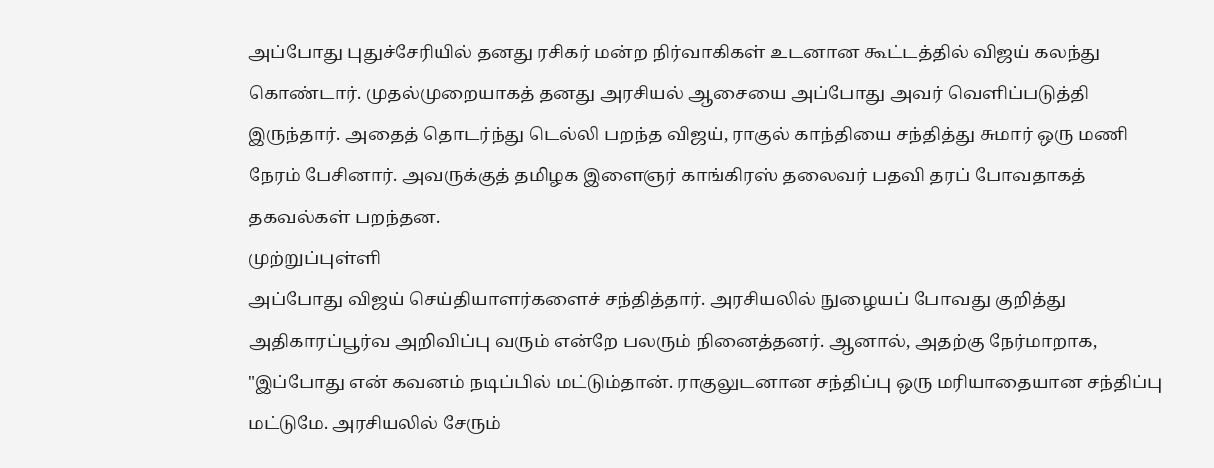அப்போது புதுச்சேரியில் தனது ரசிகர் மன்ற நிர்வாகிகள் உடனான கூட்டத்தில் விஜய் கலந்து கொண்டார். முதல்முறையாகத் தனது அரசியல் ஆசையை அப்போது அவர் வெளிப்படுத்தி இருந்தார். அதைத் தொடர்ந்து டெல்லி பறந்த விஜய், ராகுல் காந்தியை சந்தித்து சுமார் ஒரு மணி நேரம் பேசினார். அவருக்குத் தமிழக இளைஞர் காங்கிரஸ் தலைவர் பதவி தரப் போவதாகத் தகவல்கள் பறந்தன.
முற்றுப்புள்ளி
அப்போது விஜய் செய்தியாளர்களைச் சந்தித்தார். அரசியலில் நுழையப் போவது குறித்து அதிகாரப்பூர்வ அறிவிப்பு வரும் என்றே பலரும் நினைத்தனர். ஆனால், அதற்கு நேர்மாறாக, "இப்போது என் கவனம் நடிப்பில் மட்டும்தான். ராகுலுடனான சந்திப்பு ஒரு மரியாதையான சந்திப்பு மட்டுமே. அரசியலில் சேரும்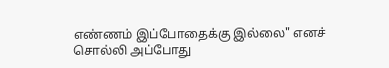எண்ணம் இப்போதைக்கு இல்லை" எனச் சொல்லி அப்போது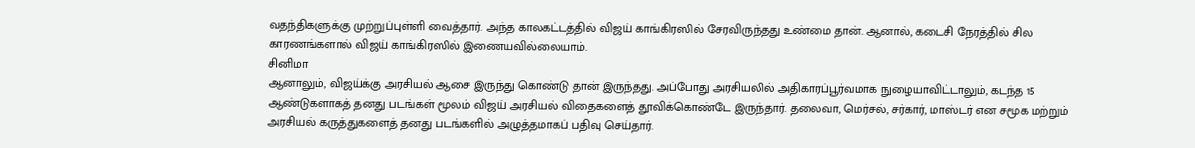வதந்திகளுக்கு முற்றுப்புள்ளி வைத்தார். அந்த காலகட்டத்தில் விஜய் காங்கிரஸில் சேரவிருந்தது உண்மை தான். ஆனால், கடைசி நேரத்தில் சில காரணங்களால் விஜய் காங்கிரஸில் இணையவில்லையாம்.
சினிமா
ஆனாலும், விஜய்க்கு அரசியல் ஆசை இருந்து கொண்டு தான் இருந்தது. அப்போது அரசியலில் அதிகாரப்பூர்வமாக நுழையாவிட்டாலும், கடந்த 15 ஆண்டுகளாகத் தனது படங்கள் மூலம் விஜய் அரசியல் விதைகளைத் தூவிக்கொண்டே இருந்தார். தலைவா, மெர்சல், சர்கார், மாஸ்டர் என சமூக மற்றும் அரசியல் கருத்துகளைத் தனது படங்களில் அழுத்தமாகப் பதிவு செய்தார்.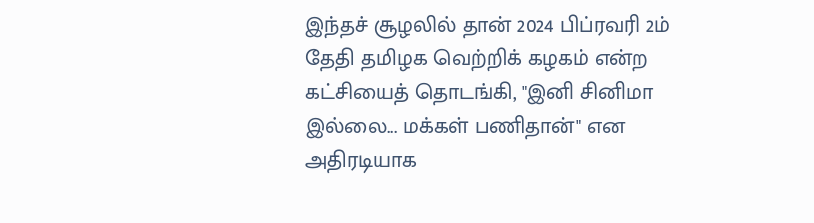இந்தச் சூழலில் தான் 2024 பிப்ரவரி 2ம் தேதி தமிழக வெற்றிக் கழகம் என்ற கட்சியைத் தொடங்கி, "இனி சினிமா இல்லை... மக்கள் பணிதான்" என அதிரடியாக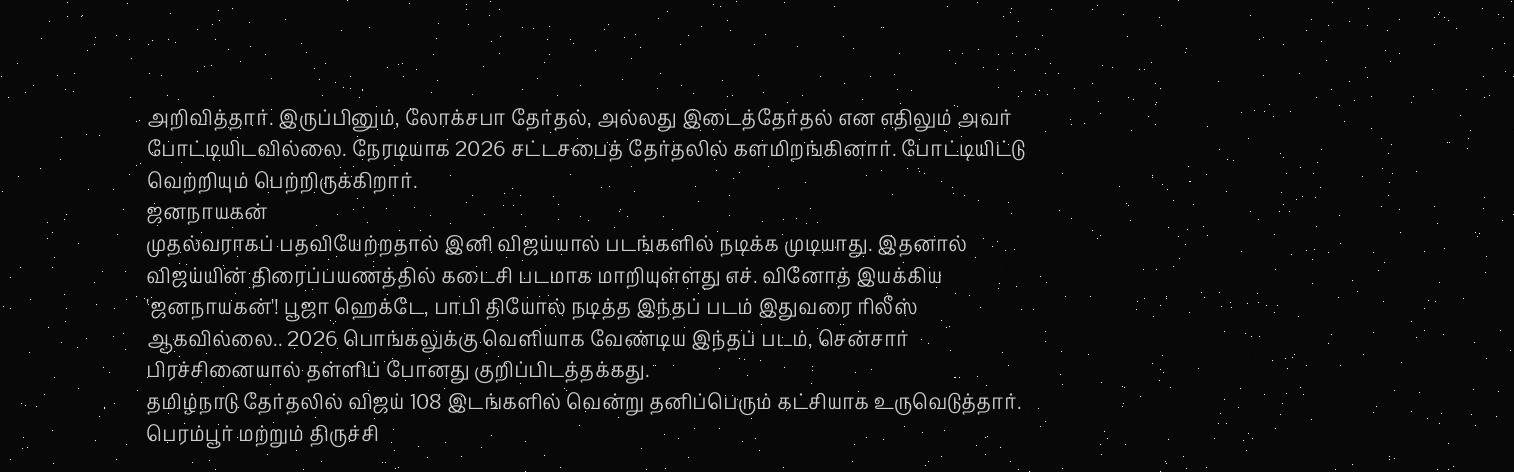அறிவித்தார். இருப்பினும், லோக்சபா தேர்தல், அல்லது இடைத்தேர்தல் என எதிலும் அவர் போட்டியிடவில்லை. நேரடியாக 2026 சட்டசபைத் தேர்தலில் களமிறங்கினார். போட்டியிட்டு வெற்றியும் பெற்றிருக்கிறார்.
ஜனநாயகன்
முதல்வராகப் பதவியேற்றதால் இனி விஜய்யால் படங்களில் நடிக்க முடியாது. இதனால் விஜய்யின் திரைப்பயணத்தில் கடைசி படமாக மாறியுள்ளது எச். வினோத் இயக்கிய 'ஜனநாயகன்'! பூஜா ஹெக்டே, பாபி தியோல் நடித்த இந்தப் படம் இதுவரை ரிலீஸ் ஆகவில்லை.. 2026 பொங்கலுக்கு வெளியாக வேண்டிய இந்தப் படம், சென்சார் பிரச்சினையால் தள்ளிப் போனது குறிப்பிடத்தக்கது.
தமிழ்நாடு தேர்தலில் விஜய் 108 இடங்களில் வென்று தனிப்பெரும் கட்சியாக உருவெடுத்தார். பெரம்பூர் மற்றும் திருச்சி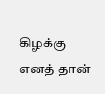கிழக்கு எனத் தான்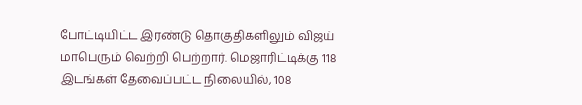போட்டியிட்ட இரண்டு தொகுதிகளிலும் விஜய் மாபெரும் வெற்றி பெற்றார். மெஜாரிட்டிக்கு 118 இடங்கள் தேவைப்பட்ட நிலையில், 108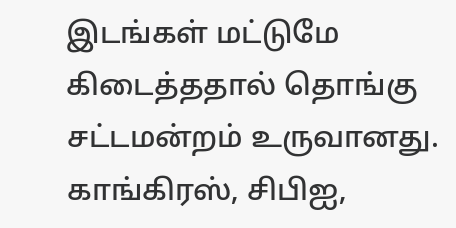இடங்கள் மட்டுமே கிடைத்ததால் தொங்கு சட்டமன்றம் உருவானது. காங்கிரஸ், சிபிஐ,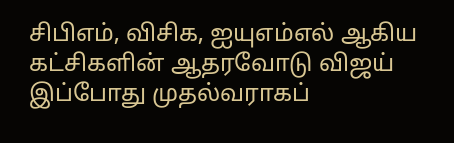சிபிஎம், விசிக, ஐயுஎம்எல் ஆகிய கட்சிகளின் ஆதரவோடு விஜய் இப்போது முதல்வராகப்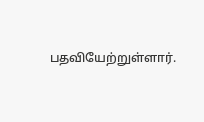பதவியேற்றுள்ளார்.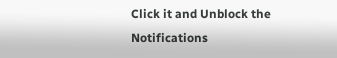Click it and Unblock the Notifications